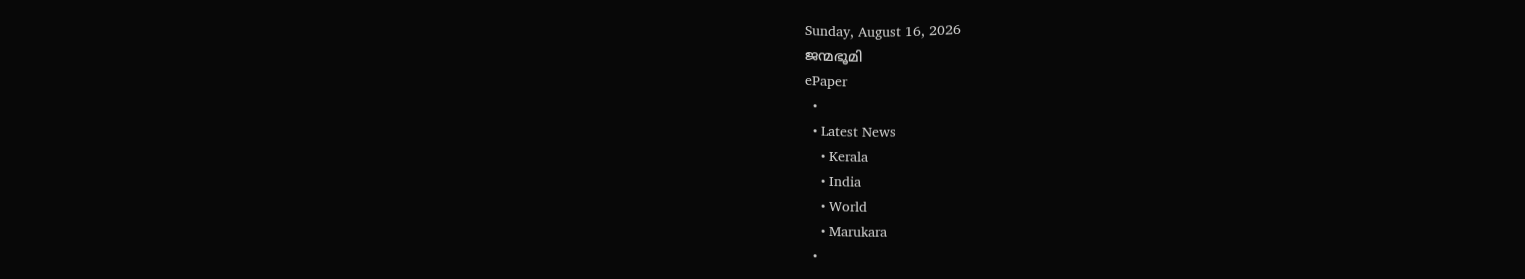Sunday, August 16, 2026
ജന്മഭൂമി
ePaper
  •
  • Latest News
    • Kerala
    • India
    • World
    • Marukara
  •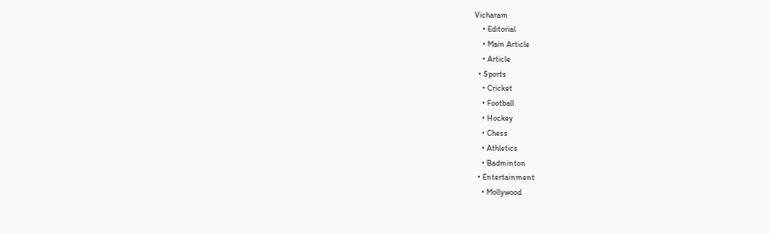Vicharam
    • Editorial
    • Main Article
    • Article
  • Sports
    • Cricket
    • Football
    • Hockey
    • Chess
    • Athletics
    • Badminton
  • Entertainment
    • Mollywood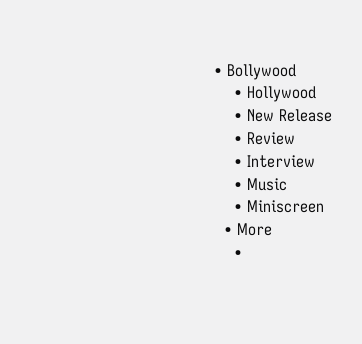• Bollywood
    • Hollywood
    • New Release
    • Review
    • Interview
    • Music
    • Miniscreen
  • More
    •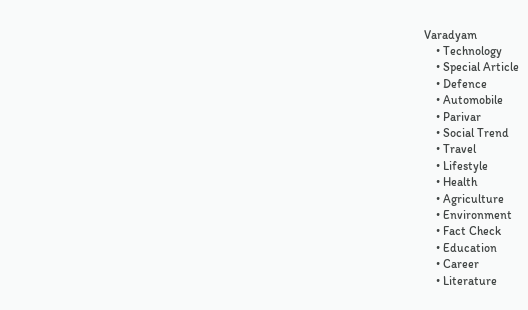Varadyam
    • Technology
    • Special Article
    • Defence
    • Automobile
    • Parivar
    • Social Trend
    • Travel
    • Lifestyle
    • Health
    • Agriculture
    • Environment
    • Fact Check
    • Education
    • Career
    • Literature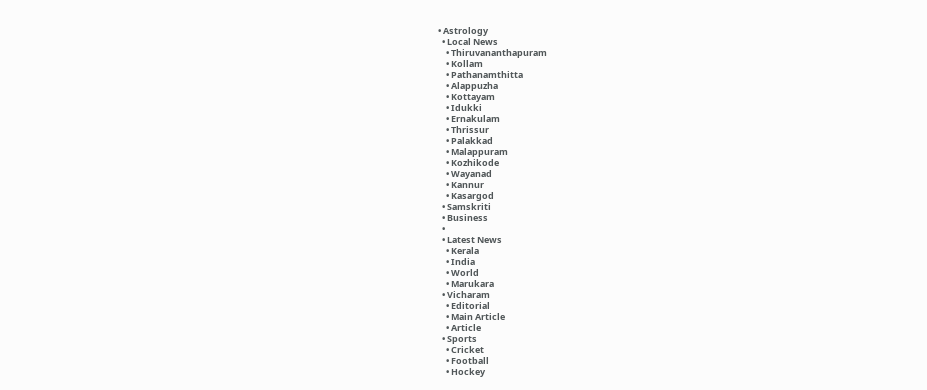• Astrology
  • Local News
    • Thiruvananthapuram
    • Kollam
    • Pathanamthitta
    • Alappuzha
    • Kottayam
    • Idukki
    • Ernakulam
    • Thrissur
    • Palakkad
    • Malappuram
    • Kozhikode
    • Wayanad
    • Kannur
    • Kasargod
  • Samskriti
  • Business
  •
  • Latest News
    • Kerala
    • India
    • World
    • Marukara
  • Vicharam
    • Editorial
    • Main Article
    • Article
  • Sports
    • Cricket
    • Football
    • Hockey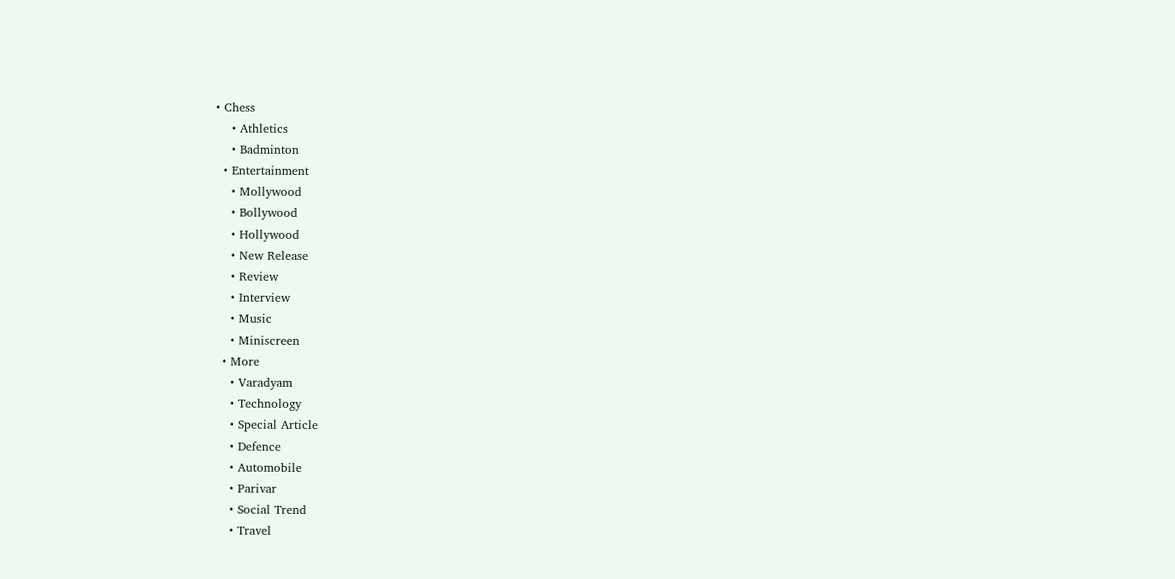• Chess
    • Athletics
    • Badminton
  • Entertainment
    • Mollywood
    • Bollywood
    • Hollywood
    • New Release
    • Review
    • Interview
    • Music
    • Miniscreen
  • More
    • Varadyam
    • Technology
    • Special Article
    • Defence
    • Automobile
    • Parivar
    • Social Trend
    • Travel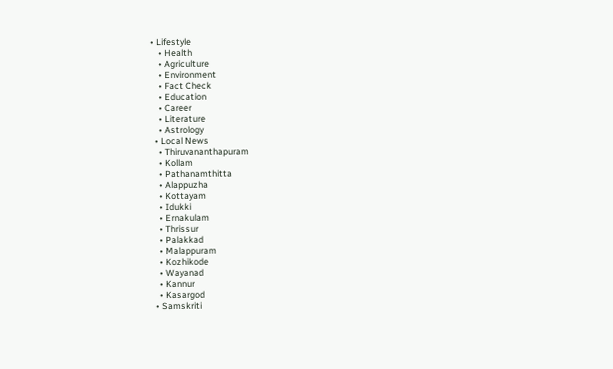• Lifestyle
    • Health
    • Agriculture
    • Environment
    • Fact Check
    • Education
    • Career
    • Literature
    • Astrology
  • Local News
    • Thiruvananthapuram
    • Kollam
    • Pathanamthitta
    • Alappuzha
    • Kottayam
    • Idukki
    • Ernakulam
    • Thrissur
    • Palakkad
    • Malappuram
    • Kozhikode
    • Wayanad
    • Kannur
    • Kasargod
  • Samskriti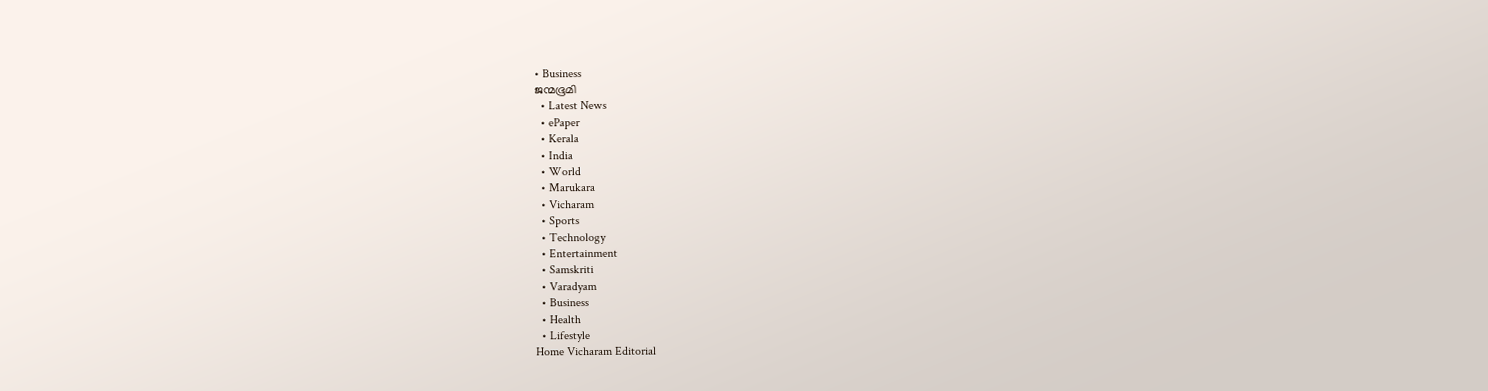• Business
ജന്മഭൂമി
  • Latest News
  • ePaper
  • Kerala
  • India
  • World
  • Marukara
  • Vicharam
  • Sports
  • Technology
  • Entertainment
  • Samskriti
  • Varadyam
  • Business
  • Health
  • Lifestyle
Home Vicharam Editorial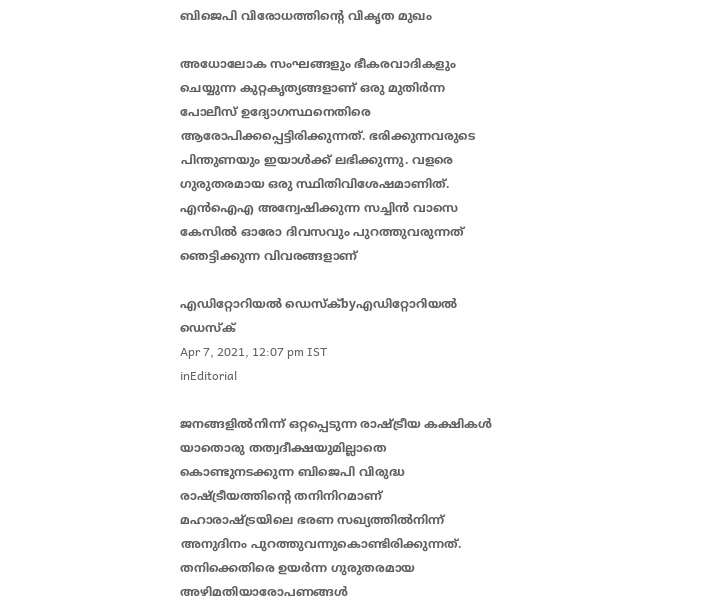ബിജെപി വിരോധത്തിന്റെ വികൃത മുഖം

അധോലോക സംഘങ്ങളും ഭീകരവാദികളും ചെയ്യുന്ന കുറ്റകൃത്യങ്ങളാണ് ഒരു മുതിര്‍ന്ന പോലീസ് ഉദ്യോഗസ്ഥനെതിരെ ആരോപിക്കപ്പെട്ടിരിക്കുന്നത്. ഭരിക്കുന്നവരുടെ പിന്തുണയും ഇയാള്‍ക്ക് ലഭിക്കുന്നു. വളരെ ഗുരുതരമായ ഒരു സ്ഥിതിവിശേഷമാണിത്. എന്‍ഐഎ അന്വേഷിക്കുന്ന സച്ചിന്‍ വാസെ കേസില്‍ ഓരോ ദിവസവും പുറത്തുവരുന്നത് ഞെട്ടിക്കുന്ന വിവരങ്ങളാണ്

എഡിറ്റോറിയൽ ഡെസ്ക്byഎഡിറ്റോറിയൽ ഡെസ്ക്
Apr 7, 2021, 12:07 pm IST
inEditorial

ജനങ്ങളില്‍നിന്ന് ഒറ്റപ്പെടുന്ന രാഷ്‌ട്രീയ കക്ഷികള്‍ യാതൊരു തത്വദീക്ഷയുമില്ലാതെ കൊണ്ടുനടക്കുന്ന ബിജെപി വിരുദ്ധ രാഷ്‌ട്രീയത്തിന്റെ തനിനിറമാണ് മഹാരാഷ്‌ട്രയിലെ ഭരണ സഖ്യത്തില്‍നിന്ന് അനുദിനം പുറത്തുവന്നുകൊണ്ടിരിക്കുന്നത്. തനിക്കെതിരെ ഉയര്‍ന്ന ഗുരുതരമായ അഴിമതിയാരോപണങ്ങള്‍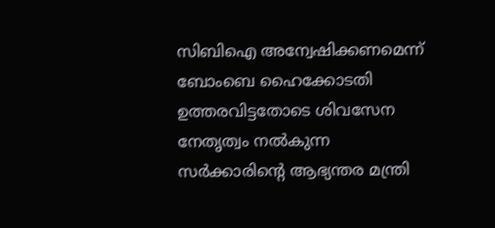സിബിഐ അന്വേഷിക്കണമെന്ന് ബോംബെ ഹൈക്കോടതി ഉത്തരവിട്ടതോടെ ശിവസേന നേതൃത്വം നല്‍കുന്ന സര്‍ക്കാരിന്റെ ആഭ്യന്തര മന്ത്രി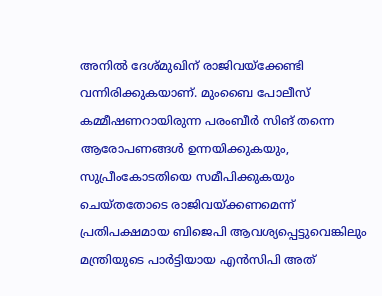അനില്‍ ദേശ്മുഖിന് രാജിവയ്‌ക്കേണ്ടി വന്നിരിക്കുകയാണ്. മുംബൈ പോലീസ് കമ്മീഷണറായിരുന്ന പരംബീര്‍ സിങ് തന്നെ ആരോപണങ്ങള്‍ ഉന്നയിക്കുകയും, സുപ്രീംകോടതിയെ സമീപിക്കുകയും ചെയ്തതോടെ രാജിവയ്‌ക്കണമെന്ന് പ്രതിപക്ഷമായ ബിജെപി ആവശ്യപ്പെട്ടുവെങ്കിലും മന്ത്രിയുടെ പാര്‍ട്ടിയായ എന്‍സിപി അത്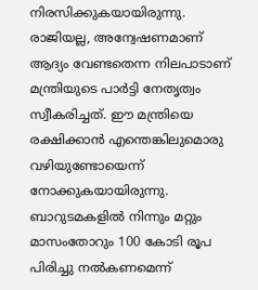നിരസിക്കുകയായിരുന്നു. രാജിയല്ല, അന്വേഷണമാണ് ആദ്യം വേണ്ടതെന്ന നിലപാടാണ് മന്ത്രിയുടെ പാര്‍ട്ടി നേതൃത്വം സ്വീകരിച്ചത്. ഈ മന്ത്രിയെ രക്ഷിക്കാന്‍ എന്തെങ്കിലുമൊരു വഴിയുണ്ടോയെന്ന് നോക്കുകയായിരുന്നു. ബാറുടമകളില്‍ നിന്നും മറ്റും മാസംതോറും 100 കോടി രൂപ പിരിച്ചു നല്‍കണമെന്ന്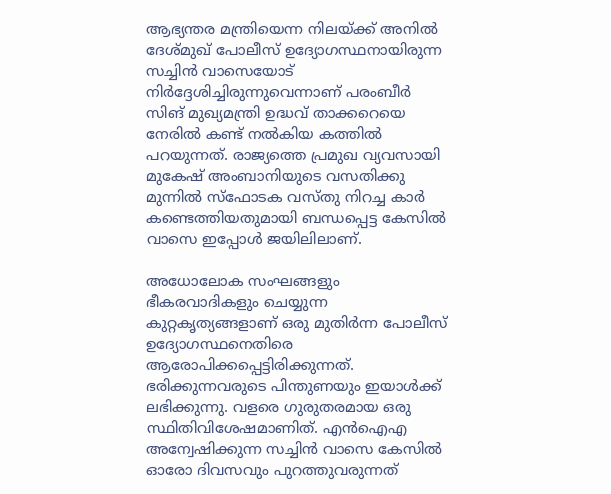ആഭ്യന്തര മന്ത്രിയെന്ന നിലയ്‌ക്ക് അനില്‍ ദേശ്മുഖ് പോലീസ് ഉദ്യോഗസ്ഥനായിരുന്ന സച്ചിന്‍ വാസെയോട് നിര്‍ദ്ദേശിച്ചിരുന്നുവെന്നാണ് പരംബീര്‍ സിങ് മുഖ്യമന്ത്രി ഉദ്ധവ് താക്കറെയെ നേരില്‍ കണ്ട് നല്‍കിയ കത്തില്‍ പറയുന്നത്. രാജ്യത്തെ പ്രമുഖ വ്യവസായി മുകേഷ് അംബാനിയുടെ വസതിക്കു മുന്നില്‍ സ്‌ഫോടക വസ്തു നിറച്ച കാര്‍ കണ്ടെത്തിയതുമായി ബന്ധപ്പെട്ട കേസില്‍ വാസെ ഇപ്പോള്‍ ജയിലിലാണ്.

അധോലോക സംഘങ്ങളും ഭീകരവാദികളും ചെയ്യുന്ന കുറ്റകൃത്യങ്ങളാണ് ഒരു മുതിര്‍ന്ന പോലീസ് ഉദ്യോഗസ്ഥനെതിരെ ആരോപിക്കപ്പെട്ടിരിക്കുന്നത്. ഭരിക്കുന്നവരുടെ പിന്തുണയും ഇയാള്‍ക്ക് ലഭിക്കുന്നു. വളരെ ഗുരുതരമായ ഒരു സ്ഥിതിവിശേഷമാണിത്. എന്‍ഐഎ അന്വേഷിക്കുന്ന സച്ചിന്‍ വാസെ കേസില്‍ ഓരോ ദിവസവും പുറത്തുവരുന്നത്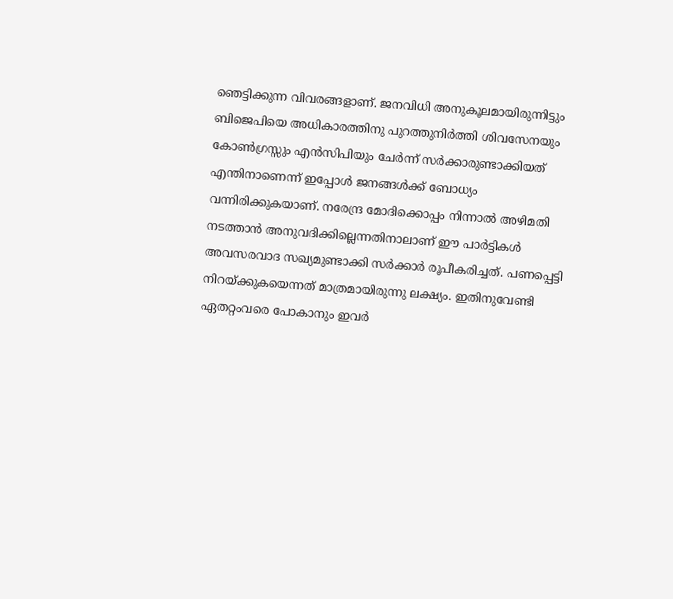ഞെട്ടിക്കുന്ന വിവരങ്ങളാണ്. ജനവിധി അനുകൂലമായിരുന്നിട്ടും ബിജെപിയെ അധികാരത്തിനു പുറത്തുനിര്‍ത്തി ശിവസേനയും കോണ്‍ഗ്രസ്സും എന്‍സിപിയും ചേര്‍ന്ന് സര്‍ക്കാരുണ്ടാക്കിയത് എന്തിനാണെന്ന് ഇപ്പോള്‍ ജനങ്ങള്‍ക്ക് ബോധ്യം വന്നിരിക്കുകയാണ്. നരേന്ദ്ര മോദിക്കൊപ്പം നിന്നാല്‍ അഴിമതി നടത്താന്‍ അനുവദിക്കില്ലെന്നതിനാലാണ് ഈ പാര്‍ട്ടികള്‍ അവസരവാദ സഖ്യമുണ്ടാക്കി സര്‍ക്കാര്‍ രൂപീകരിച്ചത്. പണപ്പെട്ടി നിറയ്‌ക്കുകയെന്നത് മാത്രമായിരുന്നു ലക്ഷ്യം. ഇതിനുവേണ്ടി ഏതറ്റംവരെ പോകാനും ഇവര്‍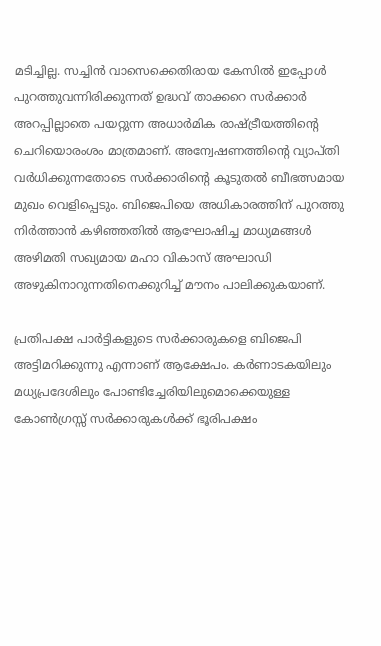മടിച്ചില്ല. സച്ചിന്‍ വാസെക്കെതിരായ കേസില്‍ ഇപ്പോള്‍ പുറത്തുവന്നിരിക്കുന്നത് ഉദ്ധവ് താക്കറെ സര്‍ക്കാര്‍ അറപ്പില്ലാതെ പയറ്റുന്ന അധാര്‍മിക രാഷ്‌ട്രീയത്തിന്റെ ചെറിയൊരംശം മാത്രമാണ്. അന്വേഷണത്തിന്റെ വ്യാപ്തി വര്‍ധിക്കുന്നതോടെ സര്‍ക്കാരിന്റെ കൂടുതല്‍ ബീഭത്സമായ മുഖം വെളിപ്പെടും. ബിജെപിയെ അധികാരത്തിന് പുറത്തു നിര്‍ത്താന്‍ കഴിഞ്ഞതില്‍ ആഘോഷിച്ച മാധ്യമങ്ങള്‍ അഴിമതി സഖ്യമായ മഹാ വികാസ് അഘാഡി അഴുകിനാറുന്നതിനെക്കുറിച്ച് മൗനം പാലിക്കുകയാണ്.

പ്രതിപക്ഷ പാര്‍ട്ടികളുടെ സര്‍ക്കാരുകളെ ബിജെപി അട്ടിമറിക്കുന്നു എന്നാണ് ആക്ഷേപം. കര്‍ണാടകയിലും മധ്യപ്രദേശിലും പോണ്ടിച്ചേരിയിലുമൊക്കെയുള്ള കോണ്‍ഗ്രസ്സ് സര്‍ക്കാരുകള്‍ക്ക് ഭൂരിപക്ഷം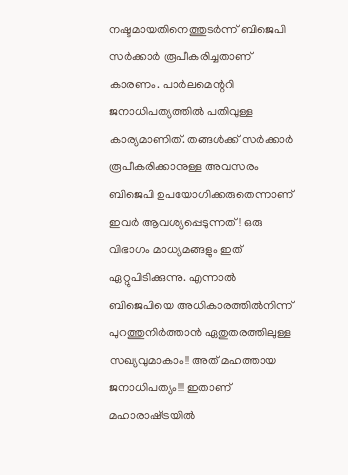നഷ്ടമായതിനെത്തുടര്‍ന്ന് ബിജെപി സര്‍ക്കാര്‍ രൂപീകരിച്ചതാണ് കാരണം. പാര്‍ലമെന്ററി ജനാധിപത്യത്തില്‍ പതിവുള്ള കാര്യമാണിത്. തങ്ങള്‍ക്ക് സര്‍ക്കാര്‍ രൂപീകരിക്കാനുള്ള അവസരം ബിജെപി ഉപയോഗിക്കരുതെന്നാണ് ഇവര്‍ ആവശ്യപ്പെടുന്നത്! ഒരു വിഭാഗം മാധ്യമങ്ങളും ഇത് ഏറ്റുപിടിക്കുന്നു. എന്നാല്‍ ബിജെപിയെ അധികാരത്തില്‍നിന്ന് പുറത്തുനിര്‍ത്താന്‍ ഏതുതരത്തിലുള്ള സഖ്യവുമാകാം!! അത് മഹത്തായ ജനാധിപത്യം!!! ഇതാണ് മഹാരാഷ്‌ട്രയില്‍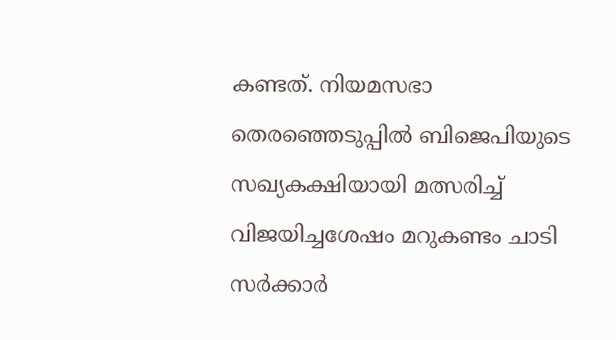കണ്ടത്. നിയമസഭാ തെരഞ്ഞെടുപ്പില്‍ ബിജെപിയുടെ സഖ്യകക്ഷിയായി മത്സരിച്ച് വിജയിച്ചശേഷം മറുകണ്ടം ചാടി സര്‍ക്കാര്‍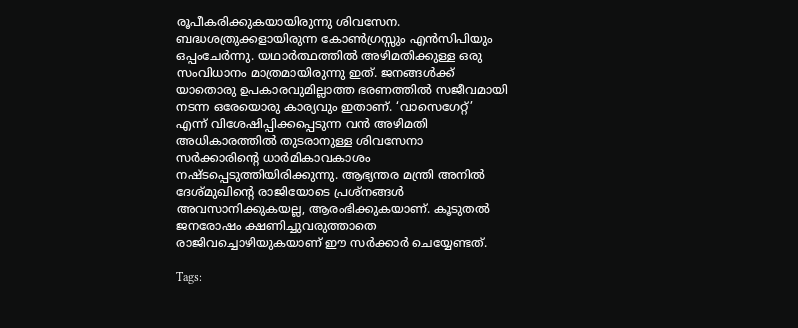രൂപീകരിക്കുകയായിരുന്നു ശിവസേന. ബദ്ധശത്രുക്കളായിരുന്ന കോണ്‍ഗ്രസ്സും എന്‍സിപിയും ഒപ്പംചേര്‍ന്നു. യഥാര്‍ത്ഥത്തില്‍ അഴിമതിക്കുള്ള ഒരു സംവിധാനം മാത്രമായിരുന്നു ഇത്. ജനങ്ങള്‍ക്ക് യാതൊരു ഉപകാരവുമില്ലാത്ത ഭരണത്തില്‍ സജീവമായി നടന്ന ഒരേയൊരു കാര്യവും ഇതാണ്. ‘വാസെഗേറ്റ്’ എന്ന് വിശേഷിപ്പിക്കപ്പെടുന്ന വന്‍ അഴിമതി അധികാരത്തില്‍ തുടരാനുള്ള ശിവസേനാ സര്‍ക്കാരിന്റെ ധാര്‍മികാവകാശം നഷ്ടപ്പെടുത്തിയിരിക്കുന്നു. ആഭ്യന്തര മന്ത്രി അനില്‍ ദേശ്മുഖിന്റെ രാജിയോടെ പ്രശ്‌നങ്ങള്‍ അവസാനിക്കുകയല്ല, ആരംഭിക്കുകയാണ്. കൂടുതല്‍ ജനരോഷം ക്ഷണിച്ചുവരുത്താതെ രാജിവച്ചൊഴിയുകയാണ് ഈ സര്‍ക്കാര്‍ ചെയ്യേണ്ടത്.

Tags: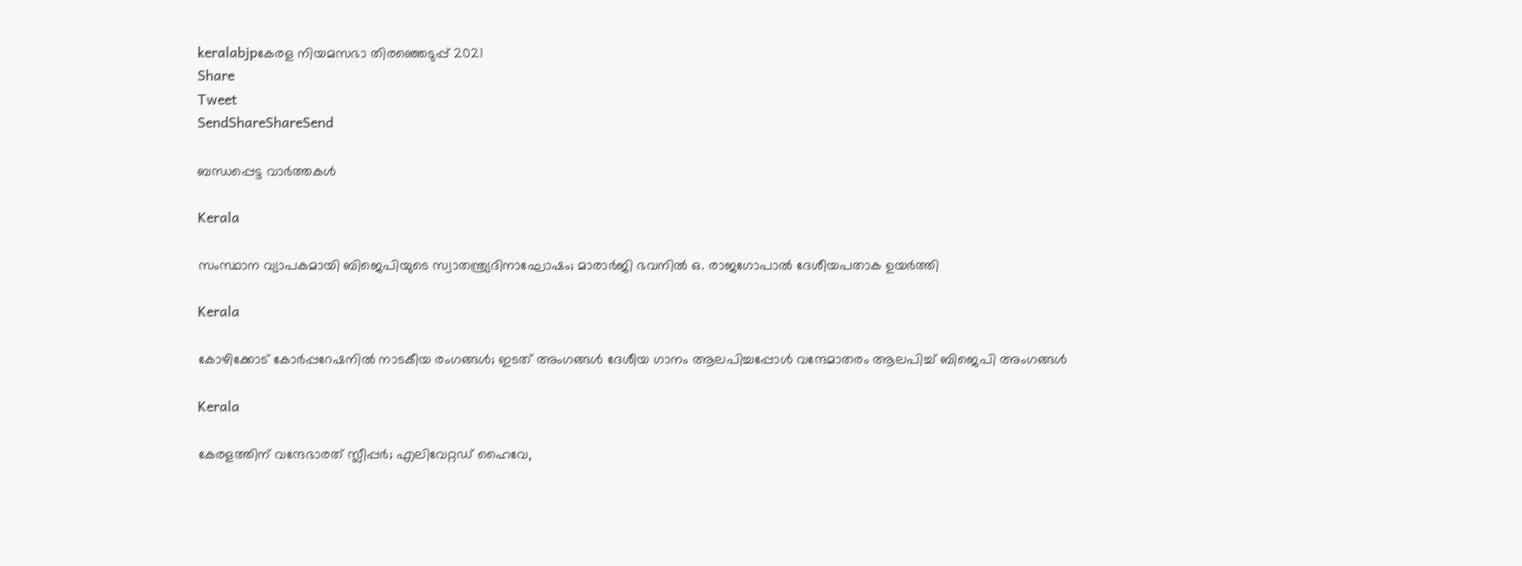keralabjpകേരള നിയമസഭാ തിരഞ്ഞെടുപ്പ് 2021
Share
Tweet
SendShareShareSend

ബന്ധപ്പെട്ട വാര്‍ത്തകള്‍

Kerala

സംസ്ഥാന വ്യാപകമായി ബിജെപിയുടെ സ്വാതന്ത്ര്യദിനാഘോഷം; മാരാർജി ഭവനിൽ ഒ. രാജഗോപാൽ ദേശീയപതാക ഉയർത്തി

Kerala

കോഴിക്കോട് കോര്‍പ്പറേഷനില്‍ നാടകീയ രംഗങ്ങള്‍; ഇടത് അംഗങ്ങൾ ദേശീയ ഗാനം ആലപിച്ചപ്പോൾ വന്ദേമാതരം ആലപിച്ച് ബിജെപി അംഗങ്ങൾ

Kerala

കേരളത്തിന് വന്ദേഭാരത് സ്ലീപ്പര്‍; എലിവേറ്റഡ് ഹൈവേ,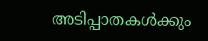അടിപ്പാതകള്‍ക്കും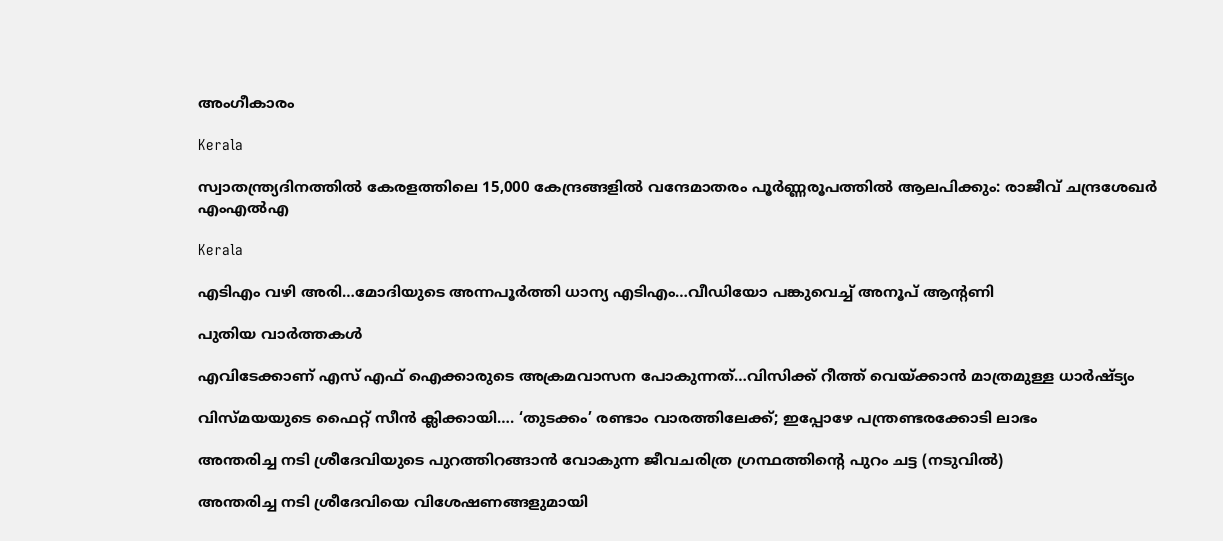അംഗീകാരം

Kerala

സ്വാതന്ത്ര്യദിനത്തിൽ കേരളത്തിലെ 15,000 കേന്ദ്രങ്ങളിൽ വന്ദേമാതരം പൂർണ്ണരൂപത്തിൽ ആലപിക്കും: രാജീവ് ചന്ദ്രശേഖർ എംഎൽഎ

Kerala

എടിഎം വഴി അരി…മോദിയുടെ അന്നപൂര്‍ത്തി ധാന്യ എടിഎം…വീഡിയോ പങ്കുവെച്ച് അനൂപ് ആന്‍റണി

പുതിയ വാര്‍ത്തകള്‍

എവിടേക്കാണ് എസ് എഫ് ഐക്കാരുടെ അക്രമവാസന പോകുന്നത്…വിസിക്ക് റീത്ത് വെയ്‌ക്കാന്‍ മാത്രമുള്ള ധാര്‍ഷ്ട്യം

വിസ്‍മയയുടെ ഫൈറ്റ് സീന്‍ ക്ലിക്കായി…. ‘തുടക്കം’ രണ്ടാം വാരത്തിലേക്ക്; ഇപ്പോഴേ പന്ത്രണ്ടരക്കോടി ലാഭം

അന്തരിച്ച നടി ശ്രീദേവിയുടെ പുറത്തിറങ്ങാന്‍ വോകുന്ന ജീവചരിത്ര ഗ്രന്ഥത്തിന്‍റെ പുറം ചട്ട (നടുവില്‍)

അന്തരിച്ച നടി ശ്രീദേവിയെ വിശേഷണങ്ങളുമായി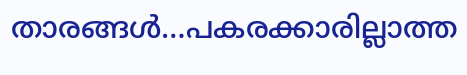താരങ്ങള്‍…പകരക്കാരില്ലാത്ത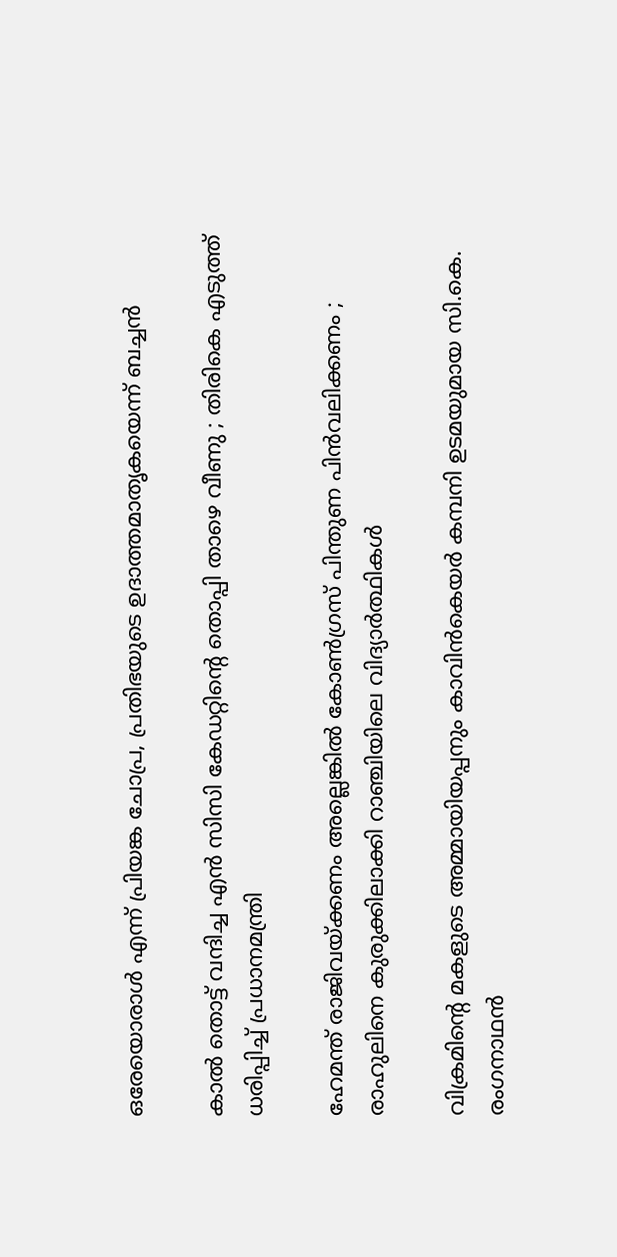ഒരേയൊരാള്‍ എന്ന് പ്രിയങ്ക ചോപ്ര, പ്രതിഭയുടെ ഉദാത്തമാതൃകയെന്ന് ബച്ചന്‍

കാൽ തൊട്ട് വന്ദിച്ച എൻ സിസി കേഡറ്റിന്റെ തൊപ്പി താഴെ വീണു ; തിരികെ എടുത്ത് ധരിപ്പിച്ച് പ്രധാനമന്ത്രി

ഹേമന്ത് രാജിവയ്‌ക്കണം അല്ലെങ്കിൽ കോൺഗ്രസ് പിന്തുണ പിൻവലിക്കണം ; രാഹുലിനെ കുരുക്കിലാക്കി റാഞ്ചിയിലെ വിദ്യാർത്ഥികൾ

വിക്രമിന്‍റെ മകളുടെ അമ്മായിയപ്പനും കാവിന്‍കെയര്‍ കമ്പനി ഉടമയുമായ സി.കെ. രംഗനാഥന്‍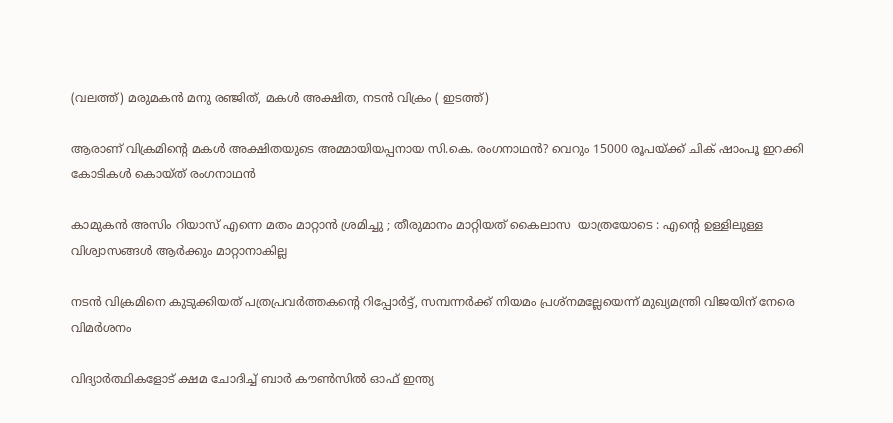(വലത്ത്) മരുമകന്‍ മനു രഞ്ജിത്, മകള്‍ അക്ഷിത, നടന്‍ വിക്രം ( ഇടത്ത്)

ആരാണ് വിക്രമിന്റെ മകള്‍ അക്ഷിതയുടെ അമ്മായിയപ്പനായ സി.കെ. രംഗനാഥന്‍? വെറും 15000 രൂപയ്‌ക്ക് ചിക് ഷാംപൂ ഇറക്കി കോടികള്‍ കൊയ്ത് രംഗനാഥന്‍

കാമുകൻ അസിം റിയാസ് എന്നെ മതം മാറ്റാൻ ശ്രമിച്ചു ; തീരുമാനം മാറ്റിയത് കൈലാസ  യാത്രയോടെ : എന്റെ ഉള്ളിലുള്ള വിശ്വാസങ്ങൾ ആർക്കും മാറ്റാനാകില്ല

നടന്‍ വിക്രമിനെ കുടുക്കിയത് പത്രപ്രവര്‍ത്തകന്റെ റിപ്പോര്‍ട്ട്, സമ്പന്നര്‍ക്ക് നിയമം പ്രശ്നമല്ലേയെന്ന് മുഖ്യമന്ത്രി വിജയിന് നേരെ വിമര്‍ശനം

വിദ്യാര്‍ത്ഥികളോട് ക്ഷമ ചോദിച്ച് ബാര്‍ കൗണ്‍സില്‍ ഓഫ് ഇന്ത്യ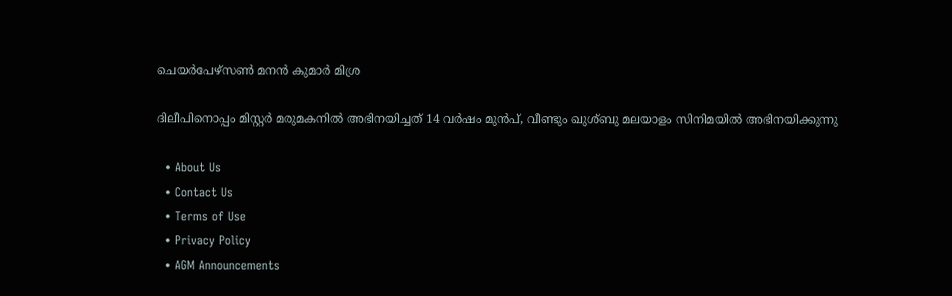ചെയര്‍പേഴ്സണ്‍ മനന്‍ കുമാര്‍ മിശ്ര

ദിലീപിനൊപ്പം മിസ്റ്റര്‍ മരുമകനില്‍ അഭിനയിച്ചത് 14 വര്‍ഷം മുന്‍പ്, വീണ്ടും ഖുശ്ബു മലയാളം സിനിമയില്‍ അഭിനയിക്കുന്നു

  • About Us
  • Contact Us
  • Terms of Use
  • Privacy Policy
  • AGM Announcements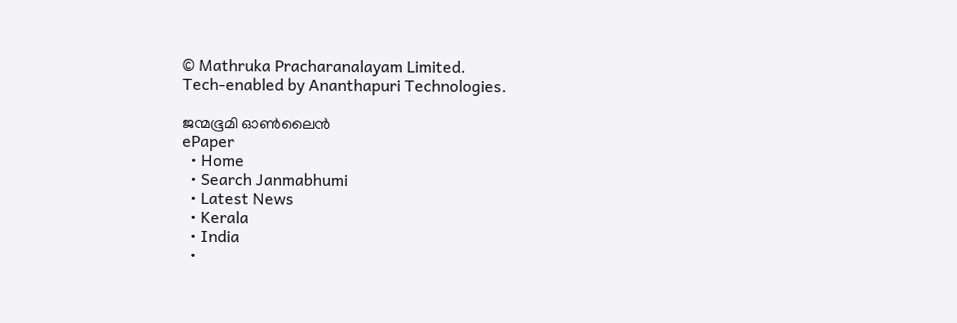© Mathruka Pracharanalayam Limited.
Tech-enabled by Ananthapuri Technologies.

ജന്മഭൂമി ഓണ്‍ലൈന്‍
ePaper
  • Home
  • Search Janmabhumi
  • Latest News
  • Kerala
  • India
  •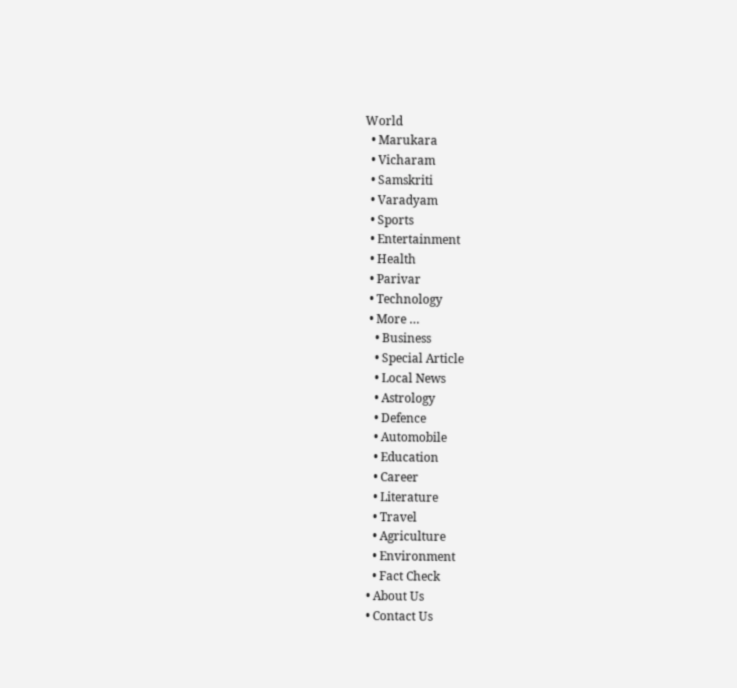World
  • Marukara
  • Vicharam
  • Samskriti
  • Varadyam
  • Sports
  • Entertainment
  • Health
  • Parivar
  • Technology
  • More …
    • Business
    • Special Article
    • Local News
    • Astrology
    • Defence
    • Automobile
    • Education
    • Career
    • Literature
    • Travel
    • Agriculture
    • Environment
    • Fact Check
  • About Us
  • Contact Us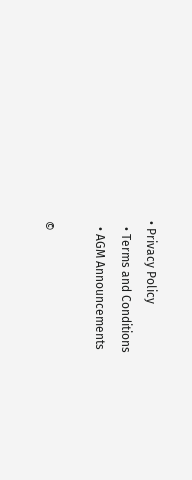• Privacy Policy
  • Terms and Conditions
  • AGM Announcements

©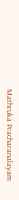Mathruka Pracharanalayam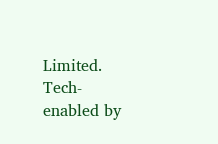Limited.
Tech-enabled by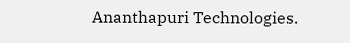Ananthapuri Technologies.